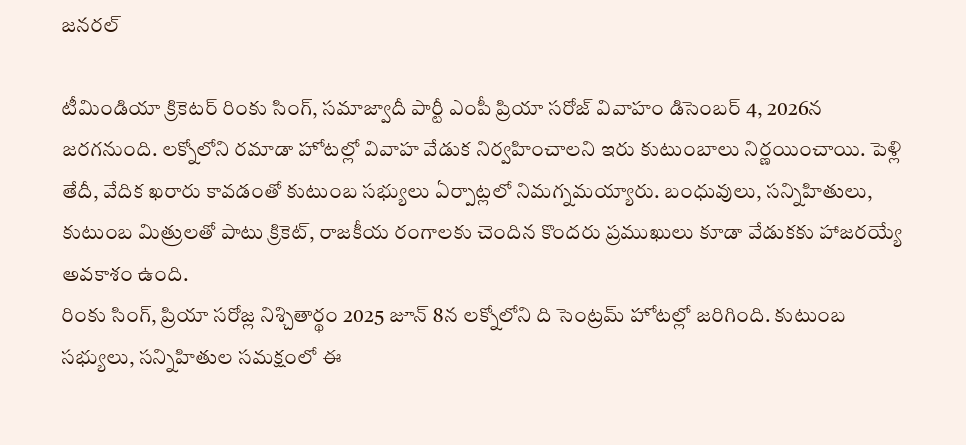జనరల్

టీమిండియా క్రికెటర్ రింకు సింగ్, సమాజ్వాదీ పార్టీ ఎంపీ ప్రియా సరోజ్ వివాహం డిసెంబర్ 4, 2026న జరగనుంది. లక్నోలోని రమాడా హోటల్లో వివాహ వేడుక నిర్వహించాలని ఇరు కుటుంబాలు నిర్ణయించాయి. పెళ్లి తేదీ, వేదిక ఖరారు కావడంతో కుటుంబ సభ్యులు ఏర్పాట్లలో నిమగ్నమయ్యారు. బంధువులు, సన్నిహితులు, కుటుంబ మిత్రులతో పాటు క్రికెట్, రాజకీయ రంగాలకు చెందిన కొందరు ప్రముఖులు కూడా వేడుకకు హాజరయ్యే అవకాశం ఉంది.
రింకు సింగ్, ప్రియా సరోజ్ల నిశ్చితార్థం 2025 జూన్ 8న లక్నోలోని ది సెంట్రమ్ హోటల్లో జరిగింది. కుటుంబ సభ్యులు, సన్నిహితుల సమక్షంలో ఈ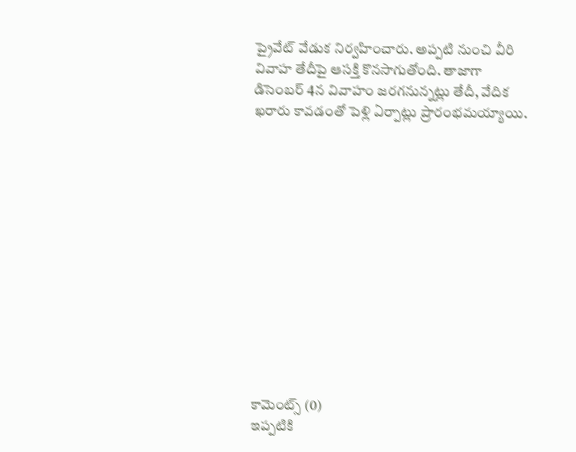ప్రైవేట్ వేడుక నిర్వహించారు. అప్పటి నుంచి వీరి వివాహ తేదీపై ఆసక్తి కొనసాగుతోంది. తాజాగా డిసెంబర్ 4న వివాహం జరగనున్నట్లు తేదీ, వేదిక ఖరారు కావడంతో పెళ్లి ఏర్పాట్లు ప్రారంభమయ్యాయి.













కామెంట్స్ (0)
ఇప్పటికి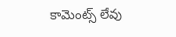కామెంట్స్ లేవు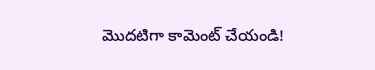మొదటిగా కామెంట్ చేయండి!